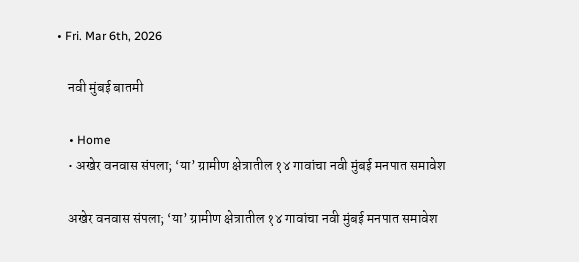• Fri. Mar 6th, 2026

    नवी मुंबई बातमी

    • Home
    • अखेर वनवास संपला; ‘या’ ग्रामीण क्षेत्रातील १४ गावांचा नवी मुंबई मनपात समावेश

    अखेर वनवास संपला; ‘या’ ग्रामीण क्षेत्रातील १४ गावांचा नवी मुंबई मनपात समावेश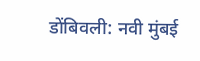डोंबिवली: नवी मुंबई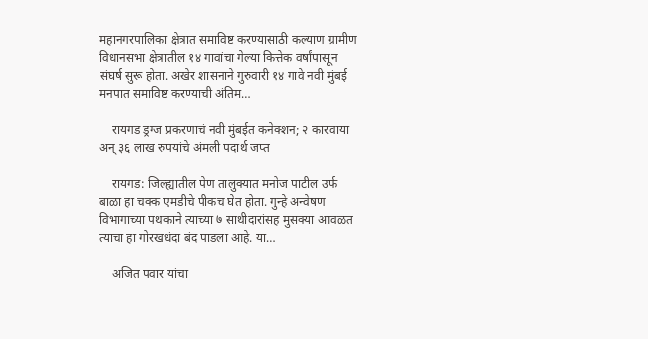महानगरपालिका क्षेत्रात समाविष्ट करण्यासाठी कल्याण ग्रामीण विधानसभा क्षेत्रातील १४ गावांचा गेल्या कित्तेक वर्षांपासून संघर्ष सुरू होता. अखेर शासनाने गुरुवारी १४ गावे नवी मुंबई मनपात समाविष्ट करण्याची अंतिम…

    रायगड ड्रग्ज प्रकरणाचं नवी मुंबईत कनेक्शन; २ कारवाया अन् ३६ लाख रुपयांचे अंमली पदार्थ जप्त

    रायगड: जिल्ह्यातील पेण तालुक्यात मनोज पाटील उर्फ बाळा हा चक्क एमडीचे पीकच घेत होता. गुन्हे अन्वेषण विभागाच्या पथकाने त्याच्या ७ साथीदारांसह मुसक्या आवळत त्याचा हा गोरखधंदा बंद पाडला आहे. या…

    अजित पवार यांचा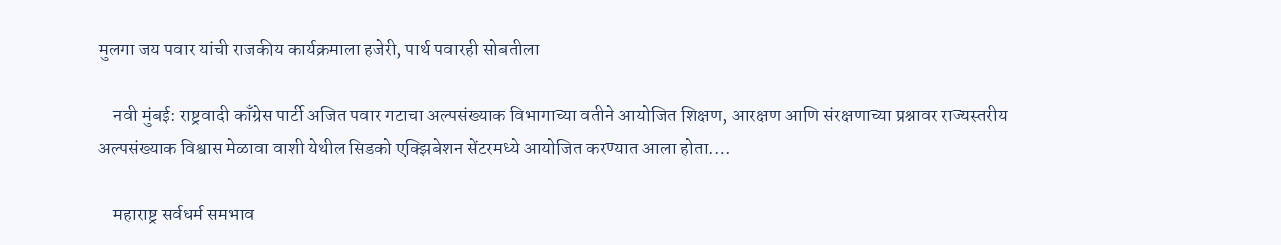मुलगा जय पवार यांची राजकीय कार्यक्रमाला हजेरी, पार्थ पवारही सोबतीला

    नवी मुंबई: राष्ट्रवादी काँग्रेस पार्टी अजित पवार गटाचा अल्पसंख्याक विभागाच्या वतीने आयोजित शिक्षण, आरक्षण आणि संरक्षणाच्या प्रश्नावर राज्यस्तरीय अल्पसंख्याक विश्वास मेळावा वाशी येथील सिडको एक्झिबेशन सेंटरमध्ये आयोजित करण्यात आला होता.…

    महाराष्ट्र सर्वधर्म समभाव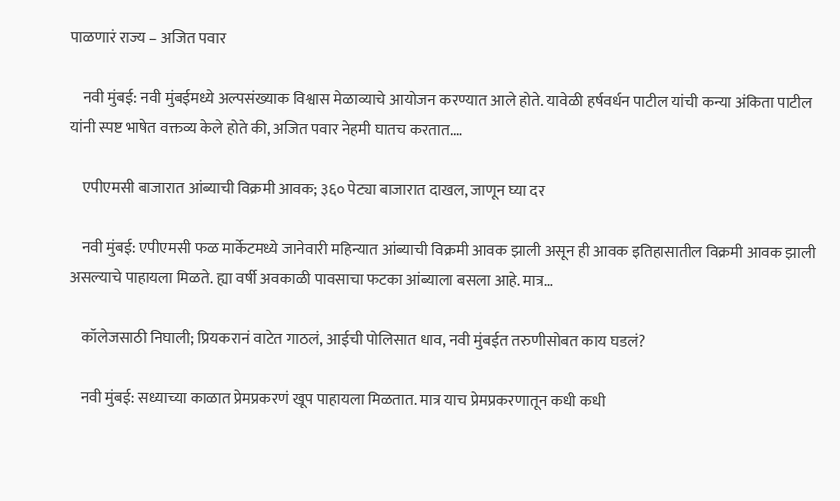पाळणारं राज्य – अजित पवार

    नवी मुंबई: नवी मुंबईमध्ये अल्पसंख्याक विश्वास मेळाव्याचे आयोजन करण्यात आले होते. यावेळी हर्षवर्धन पाटील यांची कन्या अंकिता पाटील यांनी स्पष्ट भाषेत वक्तव्य केले होते की, अजित पवार नेहमी घातच करतात.…

    एपीएमसी बाजारात आंब्याची विक्रमी आवक; ३६० पेट्या बाजारात दाखल, जाणून घ्या दर

    नवी मुंबई: एपीएमसी फळ मार्केटमध्ये जानेवारी महिन्यात आंब्याची विक्रमी आवक झाली असून ही आवक इतिहासातील विक्रमी आवक झाली असल्याचे पाहायला मिळते. ह्या वर्षी अवकाळी पावसाचा फटका आंब्याला बसला आहे. मात्र…

    कॉलेजसाठी निघाली; प्रियकरानं वाटेत गाठलं, आईची पोलिसात धाव, नवी मुंबईत तरुणीसोबत काय घडलं?

    नवी मुंबई: सध्याच्या काळात प्रेमप्रकरणं खूप पाहायला मिळतात. मात्र याच प्रेमप्रकरणातून कधी कधी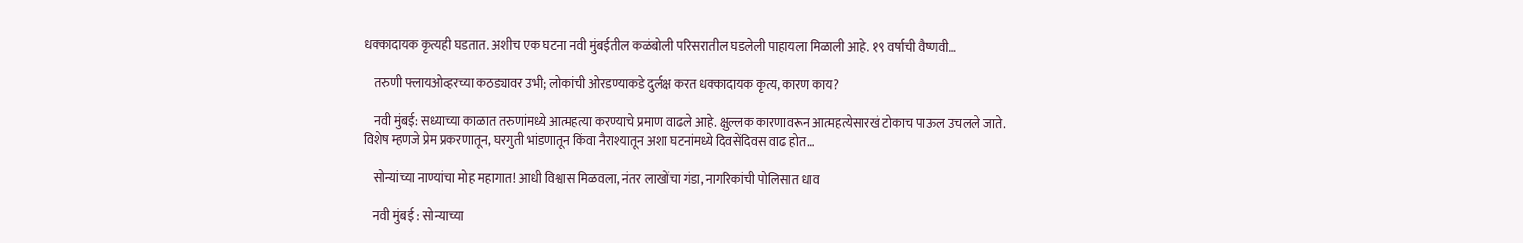धक्कादायक कृत्यही घडतात. अशीच एक घटना नवी मुंबईतील कळंबोली परिसरातील घडलेली पाहायला मिळाली आहे. १९ वर्षाची वैष्णवी…

    तरुणी फ्लायओव्हरच्या कठड्यावर उभी; लोकांची ओरडण्याकडे दुर्लक्ष करत धक्कादायक कृत्य, कारण काय?

    नवी मुंबई: सध्याच्या काळात तरुणांमध्ये आत्महत्या करण्याचे प्रमाण वाढले आहे. क्षुल्लक कारणावरून आत्महत्येसारखं टोकाच पाऊल उचलले जाते. विशेष म्हणजे प्रेम प्रकरणातून, घरगुती भांडणातून किंवा नैराश्यातून अशा घटनांमध्ये दिवसेंदिवस वाढ होत…

    सोन्यांच्या नाण्यांचा मोह महागात! आधी विश्वास मिळवला, नंतर लाखोंचा गंडा, नागरिकांची पोलिसात धाव

    नवी मुंबई : सोन्याच्या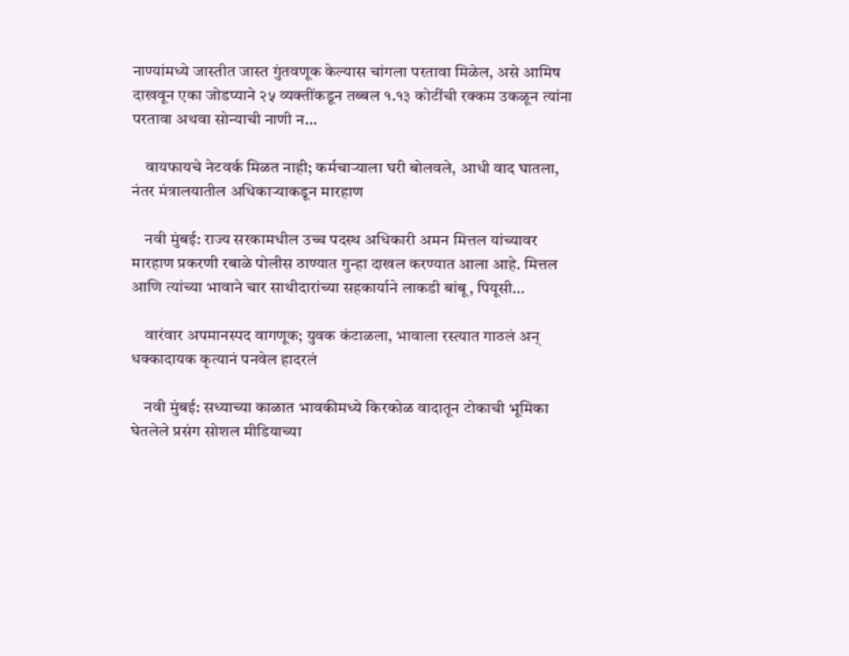नाण्यांमध्ये जास्तीत जास्त गुंतवणूक केल्यास चांगला परतावा मिळेल, असे आमिष दाखवून एका जोडप्याने २५ व्यक्तींकडून तब्बल १.१३ कोटींची रक्कम उकळून त्यांना परतावा अथवा सोन्याची नाणी न…

    वायफायचे नेटवर्क मिळत नाही; कर्मचाऱ्याला घरी बोलवले, आधी वाद घातला, नंतर मंत्रालयातील अधिकाऱ्याकडून मारहाण

    नवी मुंबई: राज्य सरकामधील उच्च पदस्थ अधिकारी अमन मित्तल यांच्यावर मारहाण प्रकरणी रबाळे पोलीस ठाण्यात गुन्हा दाखल करण्यात आला आहे. मित्तल आणि त्यांच्या भावाने चार साथीदारांच्या सहकार्याने लाकडी बांबू, पियूसी…

    वारंवार अपमानस्पद वागणूक; युवक कंटाळला, भावाला रस्त्यात गाठलं अन् धक्कादायक कृत्यानं पनवेल हादरलं

    नवी मुंबई: सध्याच्या काळात भावकीमध्ये किरकोळ वादातून टोकाची भूमिका घेतलेले प्रसंग सोशल मीडियाच्या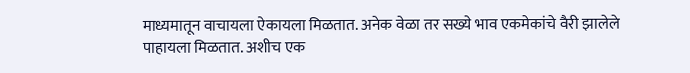माध्यमातून वाचायला ऐकायला मिळतात. अनेक वेळा तर सख्ये भाव एकमेकांचे वैरी झालेले पाहायला मिळतात. अशीच एक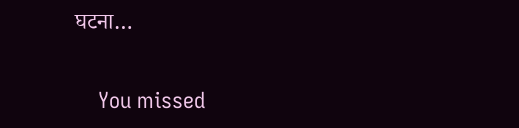घटना…

    You missed